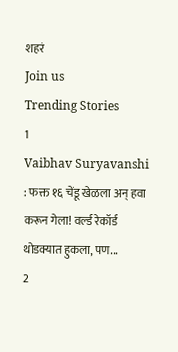शहरं
Join us
Trending Stories
1
Vaibhav Suryavanshi : फक्त १६ चेंडू खेळला अन् हवा करून गेला! वर्ल्ड रेकॉर्ड थोडक्यात हुकला, पण...
2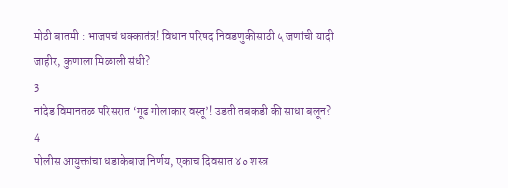मोठी बातमी : भाजपचं धक्कातंत्र! विधान परिषद निवडणुकीसाठी ५ जणांची यादी जाहीर, कुणाला मिळाली संधी?
3
नांदेड विमानतळ परिसरात ‘गूढ गोलाकार वस्तू’! उडती तबकडी की साधा बलून?
4
पोलीस आयुक्तांचा धडाकेबाज निर्णय, एकाच दिवसात ४० शस्त्र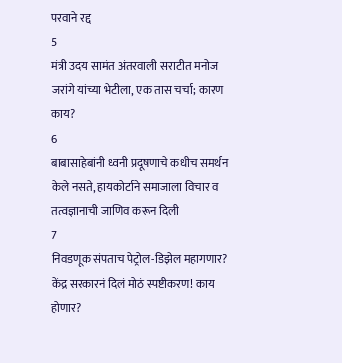परवाने रद्द
5
मंत्री उदय सामंत अंतरवाली सराटीत मनोज जरांगे यांच्या भेटीला, एक तास चर्चा; कारण काय?
6
बाबासाहेबांनी ध्वनी प्रदूषणाचे कधीच समर्थन केले नसते, हायकोर्टाने समाजाला विचार व तत्वज्ञानाची जाणिव करून दिली
7
निवडणूक संपताच पेट्रोल-डिझेल महागणार? केंद्र सरकारनं दिलं मोठं स्पष्टीकरण! काय होणार?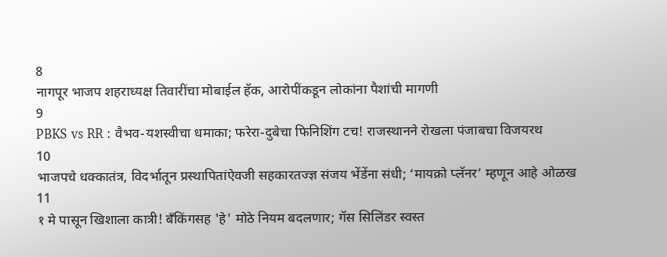8
नागपूर भाजप शहराध्यक्ष तिवारींचा मोबाईल हॅक, आरोपींकडून लोकांना पैशांची मागणी
9
PBKS vs RR : वैभव-यशस्वीचा धमाका; फरेरा-दुबेचा फिनिशिंग टच! राजस्थानने रोखला पंजाबचा विजयरथ
10
भाजपचे धक्कातंत्र, विदर्भातून प्रस्थापितांऐवजी सहकारतज्ज्ञ संजय भेंडेंना संधी; ‘मायक्रो प्लॅनर’ म्हणून आहे ओळख
11
१ मे पासून खिशाला कात्री! बँकिंगसह 'हे' मोठे नियम बदलणार; गॅस सिलिंडर स्वस्त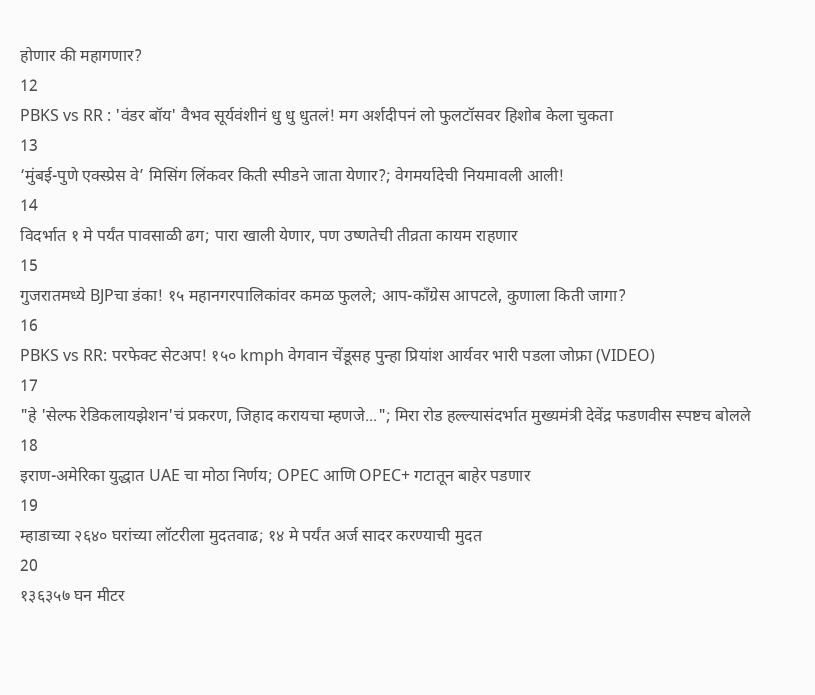होणार की महागणार?
12
PBKS vs RR : 'वंडर बॉय' वैभव सूर्यवंशीनं धु धु धुतलं! मग अर्शदीपनं लो फुलटॉसवर हिशोब केला चुकता
13
‘मुंबई-पुणे एक्स्प्रेस वे’ मिसिंग लिंकवर किती स्पीडने जाता येणार?; वेगमर्यादेची नियमावली आली!
14
विदर्भात १ मे पर्यंत पावसाळी ढग; पारा खाली येणार, पण उष्णतेची तीव्रता कायम राहणार
15
गुजरातमध्ये BJPचा डंका! १५ महानगरपालिकांवर कमळ फुलले; आप-काँग्रेस आपटले, कुणाला किती जागा?
16
PBKS vs RR: परफेक्ट सेटअप! १५० kmph वेगवान चेंडूसह पुन्हा प्रियांश आर्यवर भारी पडला जोफ्रा (VIDEO)
17
"हे 'सेल्फ रेडिकलायझेशन'चं प्रकरण, जिहाद करायचा म्हणजे..."; मिरा रोड हल्ल्यासंदर्भात मुख्यमंत्री देवेंद्र फडणवीस स्पष्टच बोलले
18
इराण-अमेरिका युद्धात UAE चा मोठा निर्णय; OPEC आणि OPEC+ गटातून बाहेर पडणार
19
म्हाडाच्या २६४० घरांच्या लॉटरीला मुदतवाढ; १४ मे पर्यंत अर्ज सादर करण्याची मुदत
20
१३६३५७ घन मीटर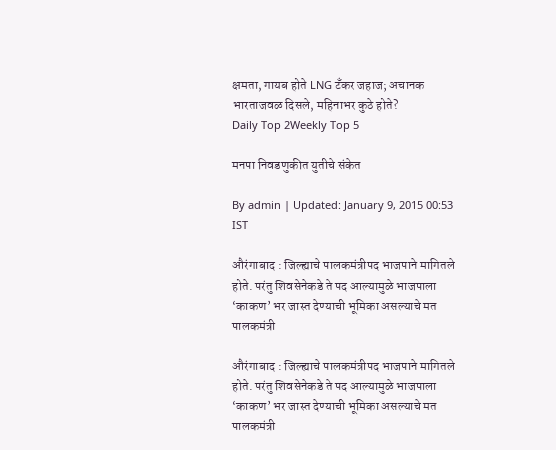क्षमता, गायब होते LNG टँकर जहाज; अचानक भारताजवळ दिसले, महिनाभर कुठे होते?
Daily Top 2Weekly Top 5

मनपा निवडणुकीत युतीचे संकेत

By admin | Updated: January 9, 2015 00:53 IST

औरंगाबाद : जिल्ह्याचे पालकमंत्रीपद भाजपाने मागितले होते. परंतु शिवसेनेकडे ते पद आल्यामुळे भाजपाला ‘काकण’ भर जास्त देण्याची भूमिका असल्याचे मत पालकमंत्री

औरंगाबाद : जिल्ह्याचे पालकमंत्रीपद भाजपाने मागितले होते. परंतु शिवसेनेकडे ते पद आल्यामुळे भाजपाला ‘काकण’ भर जास्त देण्याची भूमिका असल्याचे मत पालकमंत्री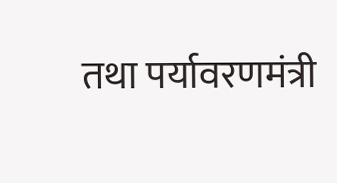तथा पर्यावरणमंत्री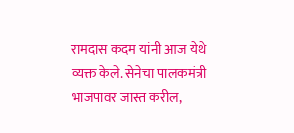रामदास कदम यांनी आज येथे व्यक्त केले. सेनेचा पालकमंत्री भाजपावर जास्त करील,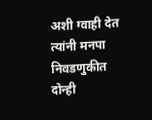अशी ग्वाही देत त्यांनी मनपा निवडणुकीत दोन्ही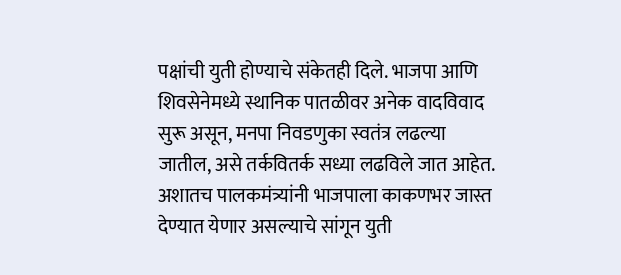पक्षांची युती होण्याचे संकेतही दिले. भाजपा आणि शिवसेनेमध्ये स्थानिक पातळीवर अनेक वादविवाद सुरू असून, मनपा निवडणुका स्वतंत्र लढल्या जातील, असे तर्कवितर्क सध्या लढविले जात आहेत. अशातच पालकमंत्र्यांनी भाजपाला काकणभर जास्त देण्यात येणार असल्याचे सांगून युती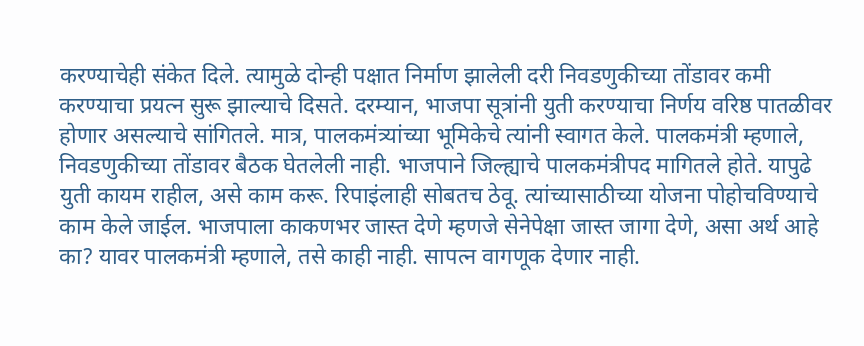करण्याचेही संकेत दिले. त्यामुळे दोन्ही पक्षात निर्माण झालेली दरी निवडणुकीच्या तोंडावर कमी करण्याचा प्रयत्न सुरू झाल्याचे दिसते. दरम्यान, भाजपा सूत्रांनी युती करण्याचा निर्णय वरिष्ठ पातळीवर होणार असल्याचे सांगितले. मात्र, पालकमंत्र्यांच्या भूमिकेचे त्यांनी स्वागत केले. पालकमंत्री म्हणाले, निवडणुकीच्या तोंडावर बैठक घेतलेली नाही. भाजपाने जिल्ह्याचे पालकमंत्रीपद मागितले होते. यापुढे युती कायम राहील, असे काम करू. रिपाइंलाही सोबतच ठेवू. त्यांच्यासाठीच्या योजना पोहोचविण्याचे काम केले जाईल. भाजपाला काकणभर जास्त देणे म्हणजे सेनेपेक्षा जास्त जागा देणे, असा अर्थ आहे का? यावर पालकमंत्री म्हणाले, तसे काही नाही. सापत्न वागणूक देणार नाही.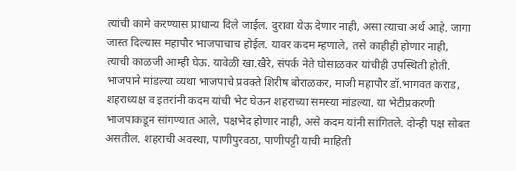त्यांची कामे करण्यास प्राधान्य दिले जाईल. दुरावा येऊ देणार नाही, असा त्याचा अर्थ आहे. जागा जास्त दिल्यास महापौर भाजपाचाच होईल. यावर कदम म्हणाले, तसे काहीही होणार नाही, त्याची काळजी आम्ही घेऊ. यावेळी खा.खैरे, संपर्क नेते घोसाळकर यांचीही उपस्थिती होती. भाजपाने मांडल्या व्यथा भाजपाचे प्रवक्ते शिरीष बोराळकर, माजी महापौर डॉ.भागवत कराड, शहराध्यक्ष व इतरांनी कदम यांची भेट घेऊन शहराच्या समस्या मांडल्या. या भेटीप्रकरणी भाजपाकडून सांगण्यात आले, पक्षभेद होणार नाही, असे कदम यांनी सांगितले. दोन्ही पक्ष सोबत असतील. शहराची अवस्था, पाणीपुरवठा, पाणीपट्टी याची माहिती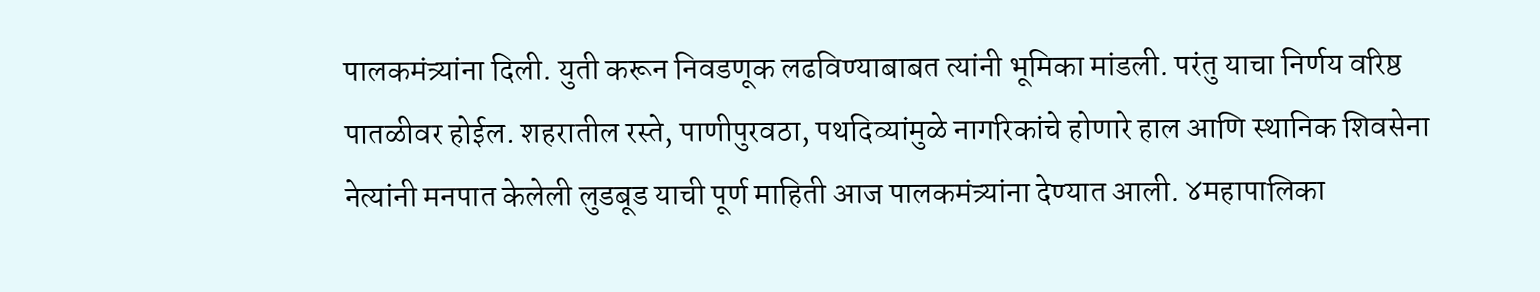पालकमंत्र्यांना दिली. युती करून निवडणूक लढविण्याबाबत त्यांनी भूमिका मांडली. परंतु याचा निर्णय वरिष्ठ पातळीवर होईल. शहरातील रस्ते, पाणीपुरवठा, पथदिव्यांमुळे नागरिकांचे होणारे हाल आणि स्थानिक शिवसेना नेत्यांनी मनपात केलेली लुडबूड याची पूर्ण माहिती आज पालकमंत्र्यांना देण्यात आली. ४महापालिका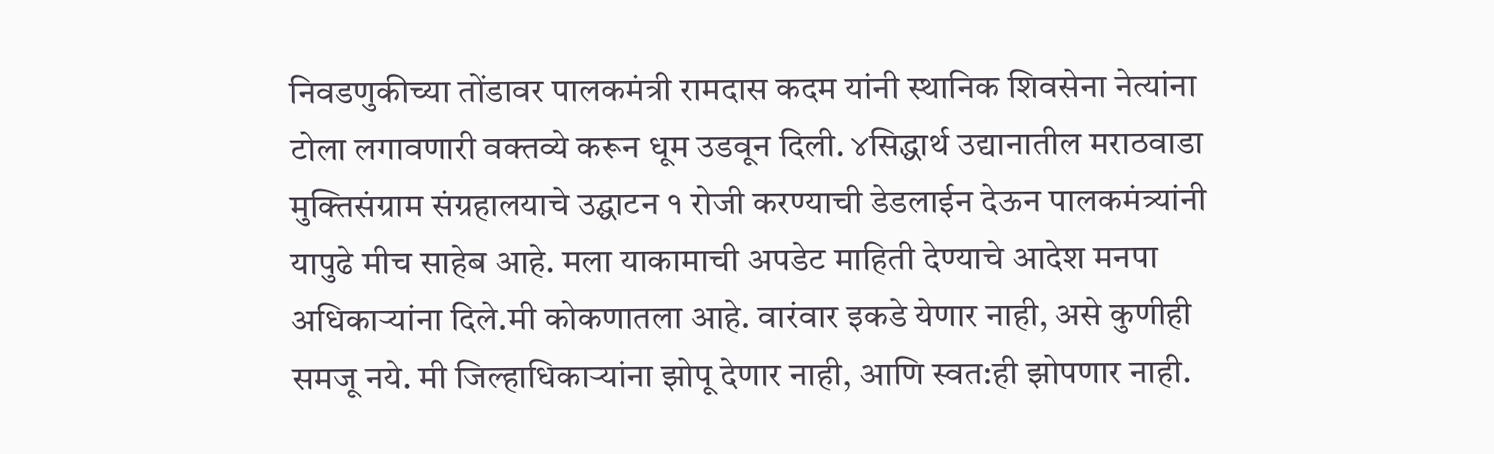निवडणुकीच्या तोंडावर पालकमंत्री रामदास कदम यांनी स्थानिक शिवसेना नेत्यांना टोला लगावणारी वक्तव्ये करून धूम उडवून दिली. ४सिद्धार्थ उद्यानातील मराठवाडा मुक्तिसंग्राम संग्रहालयाचे उद्घाटन १ रोजी करण्याची डेडलाईन देऊन पालकमंत्र्यांनी यापुढे मीच साहेब आहे. मला याकामाची अपडेट माहिती देण्याचे आदेश मनपा अधिकाऱ्यांना दिले.मी कोकणातला आहे. वारंवार इकडे येणार नाही, असे कुणीही समजू नये. मी जिल्हाधिकाऱ्यांना झोपू देणार नाही, आणि स्वत:ही झोपणार नाही.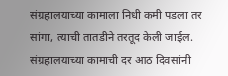संग्रहालयाच्या कामाला निधी कमी पडला तर सांगा, त्याची तातडीने तरतूद केली जाईल. संग्रहालयाच्या कामाची दर आठ दिवसांनी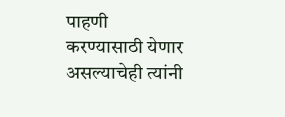पाहणी करण्यासाठी येणार असल्याचेही त्यांनी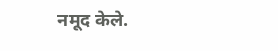नमूद केले.